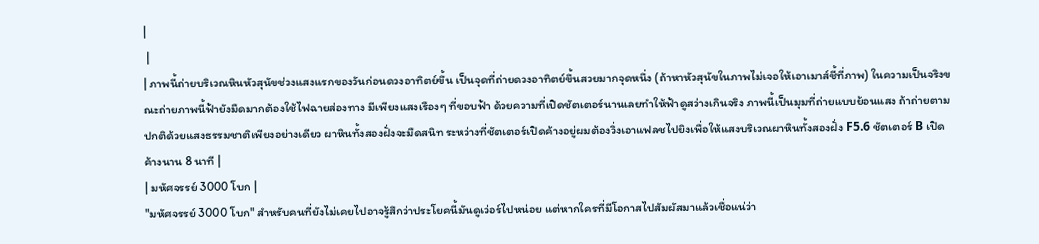|
 |
| ภาพนี้ถ่ายบริเวณหินหัวสุนัขช่วงแสงแรกของวันก่อนดวงอาทิตย์ขึ้น เป็นจุดที่ถ่ายดวงอาทิตย์ขึ้นสวยมากจุดหนึ่ง (ถ้าหาหัวสุนัขในภาพไม่เจอให้เอาเมาส์ชี้ที่ภาพ) ในความเป็นจริงขณะถ่ายภาพนี้ฟ้ายังมืดมากต้องใช้ไฟฉายส่องทาง มีเพียงแสงเรืองๆ ที่ขอบฟ้า ด้วยความที่เปิดชัตเตอร์นานเลยทำให้ฟ้าดูสว่างเกินจริง ภาพนี้เป็นมุมที่ถ่ายแบบย้อนแสง ถ้าถ่ายตามปกติด้วยแสงธรรมชาติเพียงอย่างเดียว ผาหินทั้งสองฝั่งจะมืดสนิท ระหว่างที่ชัตเตอร์เปิดค้างอยู่ผมต้องวิ่งเอาแฟลชไปยิงเพื่อให้แสงบริเวณผาหินทั้งสองฝั่ง F5.6 ชัตเตอร์ B เปิดค้างนาน 8 นาที |
| มหัศจรรย์ 3000 โบก |
"มหัศจรรย์ 3000 โบก" สำหรับคนที่ยังไม่เคยไปอาจรู้สึกว่าประโยคนี้มันดูเว่อร์ไปหน่อย แต่หากใครที่มีโอกาสไปสัมผัสมาแล้วเชื่อแน่ว่า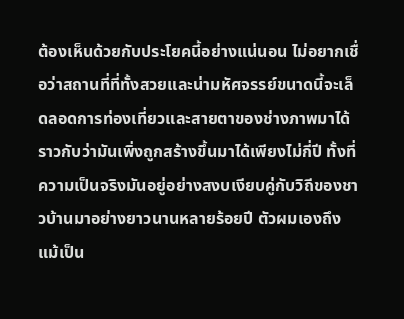ต้องเห็นด้วยกับประโยคนี้อย่างแน่นอน ไม่อยากเชื่อว่าสถานที่ที่ทั้งสวยและน่ามหัศจรรย์ขนาดนี้จะเล็ดลอดการท่องเที่ยวและสายตาของช่างภาพมาได้ราวกับว่ามันเพิ่งถูกสร้างขึ้นมาได้เพียงไม่กี่ปี ทั้งที่ความเป็นจริงมันอยู่อย่างสงบเงียบคู่กับวิถีของชาวบ้านมาอย่างยาวนานหลายร้อยปี ตัวผมเองถึงแม้เป็น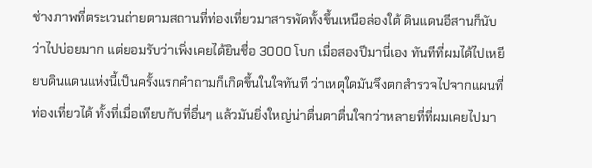ช่างภาพที่ตระเวนถ่ายตามสถานที่ท่องเที่ยวมาสารพัดทั้งขึ้นเหนือล่องใต้ ดินแดนอีสานก็นับว่าไปบ่อยมาก แต่ยอมรับว่าเพิ่งเคยได้ยินชื่อ 3000 โบก เมื่อสองปีมานี่เอง ทันทีที่ผมได้ไปเหยียบดินแดนแห่งนี้เป็นครั้งแรกคำถามก็เกิดขึ้นในใจทันที ว่าเหตุใดมันจึงตกสำรวจไปจากแผนที่ท่องเที่ยวได้ ทั้งที่เมื่อเทียบกับที่อื่นๆ แล้วมันยิ่งใหญ่น่าตื่นตาตื่นใจกว่าหลายที่ที่ผมเคยไปมา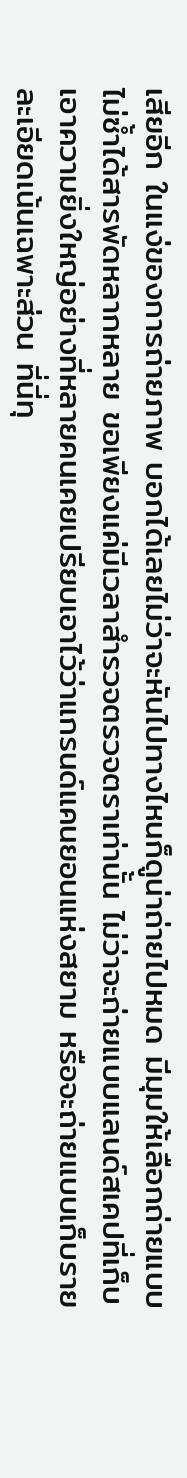เสียอีก ในแง่ของการถ่ายภาพ บอกได้เลยไม่ว่าจะหันไปทางไหนก็ดูน่าถ่ายไปหมด มีมุมให้เลือกถ่ายแบบไม่ซ้ำได้สารพัดหลากหลาย ขอเพียงแค่มีเวลาสำรวจตรวจตราเท่านั้น ไม่ว่าจะถ่ายแบบแลนด์สเคปที่เก็บเอาความยิ่งใหญ่อย่างที่หลายคนเคยเปรียบเอาไว้ว่าแกรนด์แคนยอนแห่งสยาม หรือจะถ่ายแบบเก็บรายละเอียดเน้นเฉพาะส่วน ที่นี่ทุ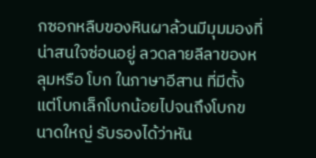กซอกหลืบของหินผาล้วนมีมุมมองที่น่าสนใจซ่อนอยู่ ลวดลายลีลาของหลุมหรือ โบก ในภาษาอีสาน ที่มีตั้งแต่โบกเล็กโบกน้อยไปจนถึงโบกขนาดใหญ่ รับรองได้ว่าหัน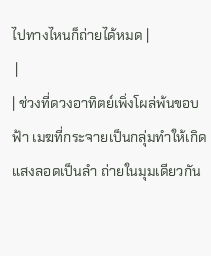ไปทางไหนก็ถ่ายได้หมด |
 |
| ช่วงที่ดวงอาทิตย์เพิ่งโผล่พ้นขอบฟ้า เมฆที่กระจายเป็นกลุ่มทำให้เกิดแสงลอดเป็นลำ ถ่ายในมุมเดียวกัน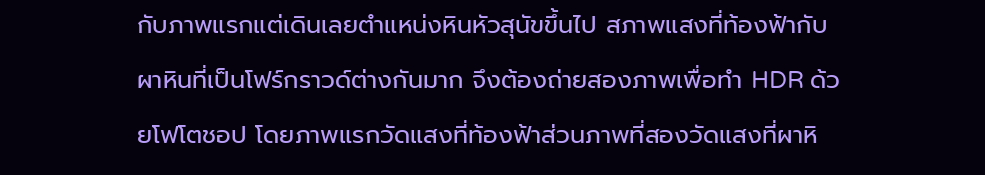กับภาพแรกแต่เดินเลยตำแหน่งหินหัวสุนัขขึ้นไป สภาพแสงที่ท้องฟ้ากับผาหินที่เป็นโฟร์กราวด์ต่างกันมาก จึงต้องถ่ายสองภาพเพื่อทำ HDR ด้วยโฟโตชอป โดยภาพแรกวัดแสงที่ท้องฟ้าส่วนภาพที่สองวัดแสงที่ผาหิ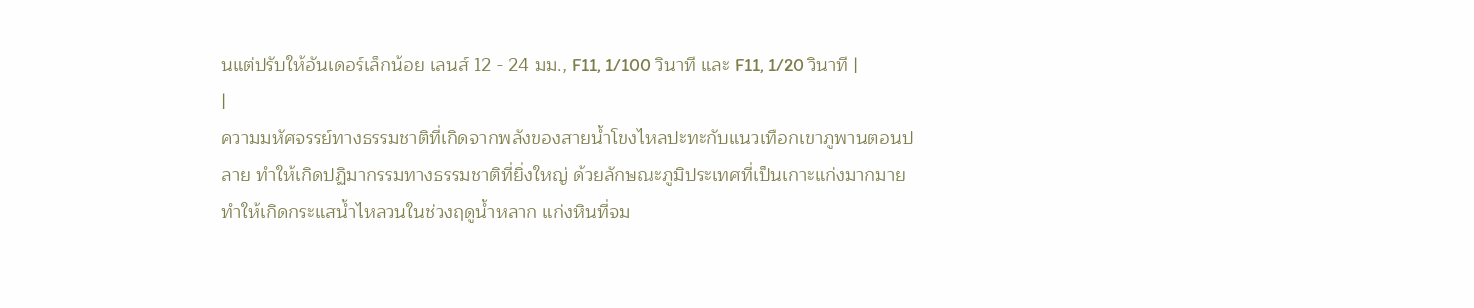นแต่ปรับให้อันเดอร์เล็กน้อย เลนส์ 12 - 24 มม., F11, 1/100 วินาที และ F11, 1/20 วินาที |
|
ความมหัศจรรย์ทางธรรมชาติที่เกิดจากพลังของสายน้ำโขงไหลปะทะกับแนวเทือกเขาภูพานตอนปลาย ทำให้เกิดปฏิมากรรมทางธรรมชาติที่ยิ่งใหญ่ ด้วยลักษณะภูมิประเทศที่เป็นเกาะแก่งมากมาย ทำให้เกิดกระแสน้ำไหลวนในช่วงฤดูน้ำหลาก แก่งหินที่จม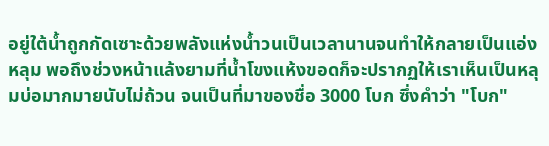อยู่ใต้น้ำถูกกัดเซาะด้วยพลังแห่งน้ำวนเป็นเวลานานจนทำให้กลายเป็นแอ่งหลุม พอถึงช่วงหน้าแล้งยามที่น้ำโขงแห้งขอดก็จะปรากฏให้เราเห็นเป็นหลุมบ่อมากมายนับไม่ถ้วน จนเป็นที่มาของชื่อ 3000 โบก ซึ่งคำว่า "โบก"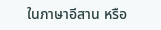ในภาษาอีสาน หรือ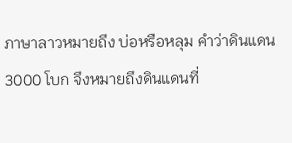ภาษาลาวหมายถึง บ่อหรือหลุม คำว่าดินแดน 3000 โบก จึงหมายถึงดินแดนที่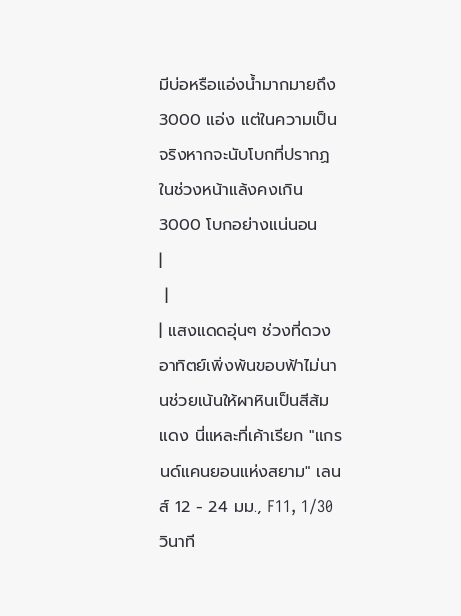มีบ่อหรือแอ่งน้ำมากมายถึง 3000 แอ่ง แต่ในความเป็นจริงหากจะนับโบกที่ปรากฏในช่วงหน้าแล้งคงเกิน 3000 โบกอย่างแน่นอน
|
 |
| แสงแดดอุ่นๆ ช่วงที่ดวงอาทิตย์เพิ่งพ้นขอบฟ้าไม่นานช่วยเน้นให้ผาหินเป็นสีส้มแดง นี่แหละที่เค้าเรียก "แกรนด์แคนยอนแห่งสยาม" เลนส์ 12 - 24 มม., F11, 1/30 วินาที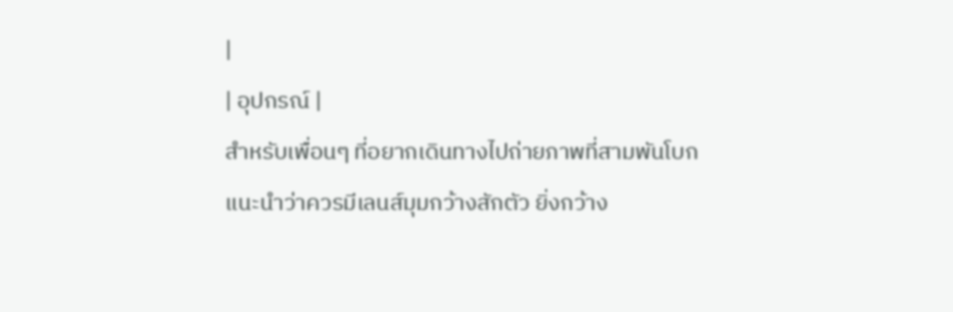|
| อุปกรณ์ |
สำหรับเพื่อนๆ ที่อยากเดินทางไปถ่ายภาพที่สามพันโบก แนะนำว่าควรมีเลนส์มุมกว้างสักตัว ยิ่งกว้าง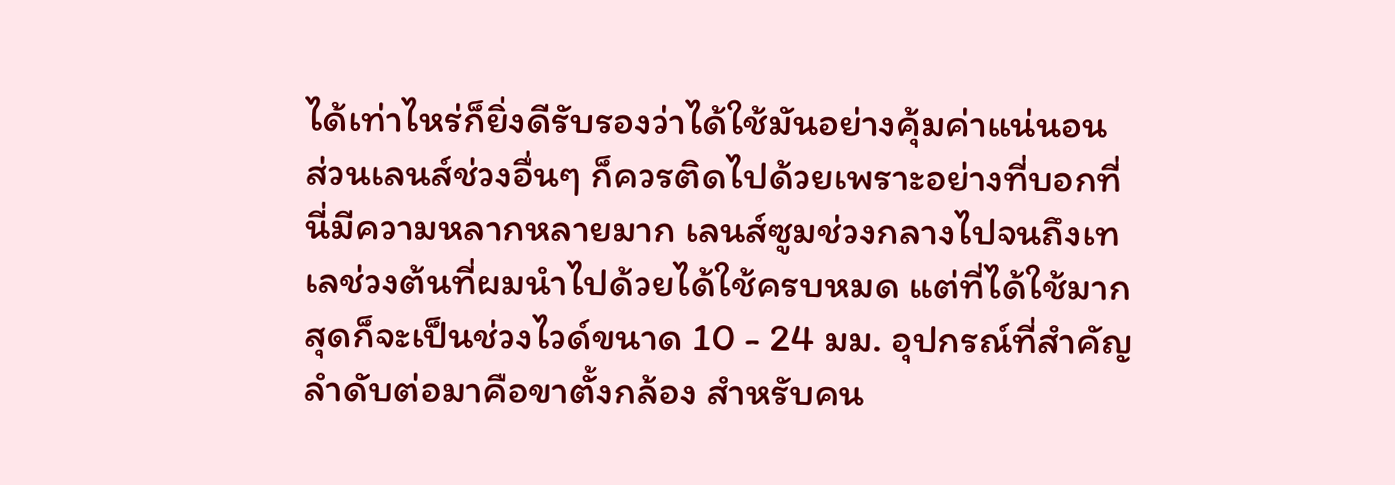ได้เท่าไหร่ก็ยิ่งดีรับรองว่าได้ใช้มันอย่างคุ้มค่าแน่นอน ส่วนเลนส์ช่วงอื่นๆ ก็ควรติดไปด้วยเพราะอย่างที่บอกที่นี่มีความหลากหลายมาก เลนส์ซูมช่วงกลางไปจนถึงเทเลช่วงต้นที่ผมนำไปด้วยได้ใช้ครบหมด แต่ที่ได้ใช้มากสุดก็จะเป็นช่วงไวด์ขนาด 10 - 24 มม. อุปกรณ์ที่สำคัญลำดับต่อมาคือขาตั้งกล้อง สำหรับคน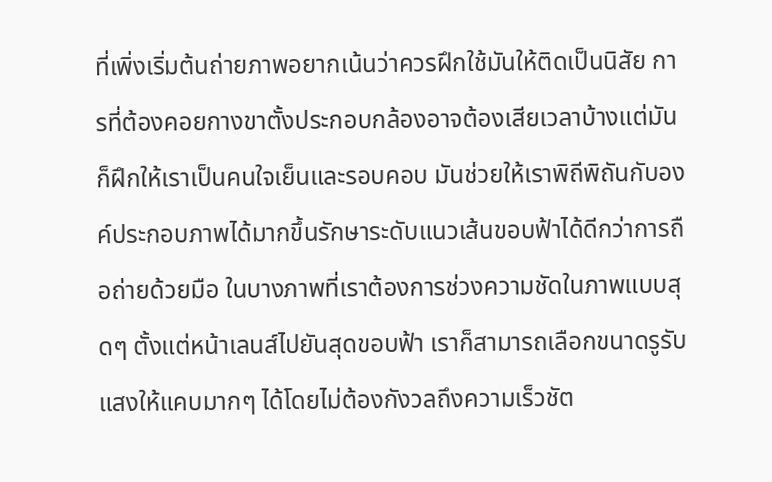ที่เพิ่งเริ่มต้นถ่ายภาพอยากเน้นว่าควรฝึกใช้มันให้ติดเป็นนิสัย การที่ต้องคอยกางขาตั้งประกอบกล้องอาจต้องเสียเวลาบ้างแต่มันก็ฝึกให้เราเป็นคนใจเย็นและรอบคอบ มันช่วยให้เราพิถีพิถันกับองค์ประกอบภาพได้มากขึ้นรักษาระดับแนวเส้นขอบฟ้าได้ดีกว่าการถือถ่ายด้วยมือ ในบางภาพที่เราต้องการช่วงความชัดในภาพแบบสุดๆ ตั้งแต่หน้าเลนส์ไปยันสุดขอบฟ้า เราก็สามารถเลือกขนาดรูรับแสงให้แคบมากๆ ได้โดยไม่ต้องกังวลถึงความเร็วชัต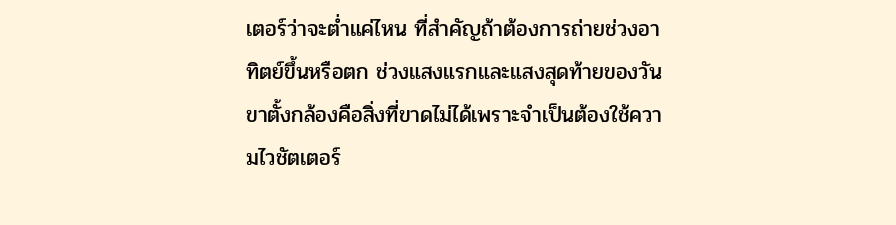เตอร์ว่าจะต่ำแค่ไหน ที่สำคัญถ้าต้องการถ่ายช่วงอาทิตย์ขึ้นหรือตก ช่วงแสงแรกและแสงสุดท้ายของวัน ขาตั้งกล้องคือสิ่งที่ขาดไม่ได้เพราะจำเป็นต้องใช้ความไวชัตเตอร์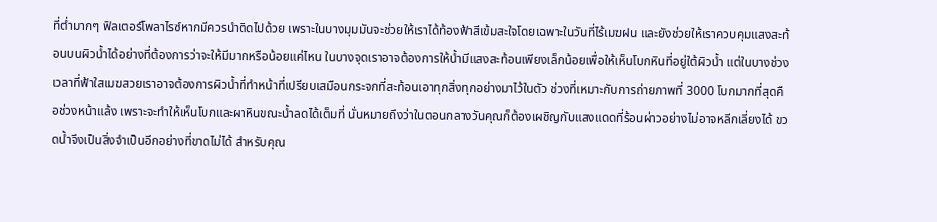ที่ต่ำมากๆ ฟิลเตอร์โพลาไรซ์หากมีควรนำติดไปด้วย เพราะในบางมุมมันจะช่วยให้เราได้ท้องฟ้าสีเข้มสะใจโดยเฉพาะในวันที่ไร้เมฆฝน และยังช่วยให้เราควบคุมแสงสะท้อนบนผิวน้ำได้อย่างที่ต้องการว่าจะให้มีมากหรือน้อยแค่ไหน ในบางจุดเราอาจต้องการให้น้ำมีแสงสะท้อนเพียงเล็กน้อยเพื่อให้เห็นโบกหินที่อยู่ใต้ผิวน้ำ แต่ในบางช่วงเวลาที่ฟ้าใสเมฆสวยเราอาจต้องการผิวน้ำที่ทำหน้าที่เปรียบเสมือนกระจกที่สะท้อนเอาทุกสิ่งทุกอย่างมาไว้ในตัว ช่วงที่เหมาะกับการถ่ายภาพที่ 3000 โบกมากที่สุดคือช่วงหน้าแล้ง เพราะจะทำให้เห็นโบกและผาหินขณะน้ำลดได้เต็มที่ นั่นหมายถึงว่าในตอนกลางวันคุณก็ต้องเผชิญกับแสงแดดที่ร้อนผ่าวอย่างไม่อาจหลีกเลี่ยงได้ ขวดน้ำจึงเป็นสิ่งจำเป็นอีกอย่างที่ขาดไม่ได้ สำหรับคุณ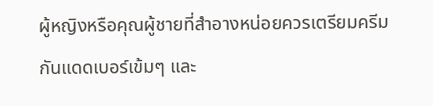ผู้หญิงหรือคุณผู้ชายที่สำอางหน่อยควรเตรียมครีมกันแดดเบอร์เข้มๆ และ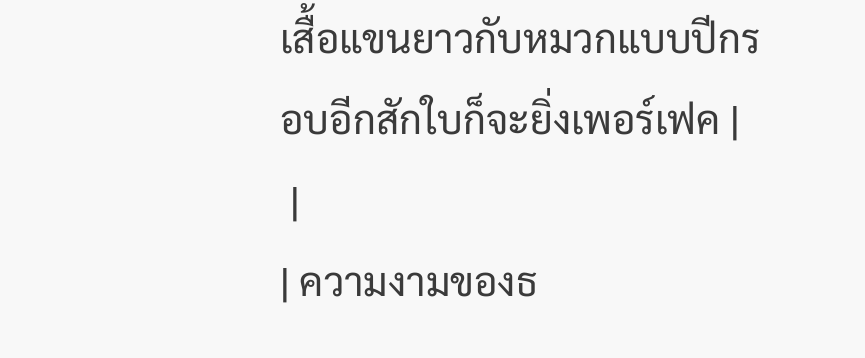เสื้อแขนยาวกับหมวกแบบปีกรอบอีกสักใบก็จะยิ่งเพอร์เฟค |
 |
| ความงามของธ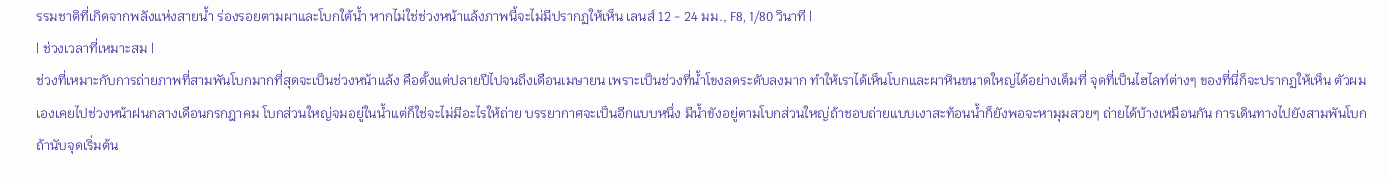รรมชาติที่เกิดจากพลังแห่งสายน้ำ ร่องรอยตามผาและโบกใต้น้ำ หากไม่ใช่ช่วงหน้าแล้งภาพนี้จะไม่มีปรากฏให้เห็น เลนส์ 12 - 24 มม., F8, 1/80 วินาที |
| ช่วงเวลาที่เหมาะสม |
ช่วงที่เหมาะกับการถ่ายภาพที่สามพันโบกมากที่สุดจะเป็นช่วงหน้าแล้ง คือตั้งแต่ปลายปีไปจนถึงเดือนเมษายน เพราะเป็นช่วงที่น้ำโขงลดระดับลงมาก ทำให้เราได้เห็นโบกและผาหินขนาดใหญ่ได้อย่างเต็มที่ จุดที่เป็นไฮไลท์ต่างๆ ของที่นี่ก็จะปรากฏให้เห็น ตัวผมเองเคยไปช่วงหน้าฝนกลางเดือนกรกฎาคม โบกส่วนใหญ่จมอยู่ในน้ำแต่ก็ใช่จะไม่มีอะไรให้ถ่าย บรรยากาศจะเป็นอีกแบบหนึ่ง มีน้ำขังอยู่ตามโบกส่วนใหญ่ถ้าชอบถ่ายแบบเงาสะท้อนน้ำก็ยังพอจะหามุมสวยๆ ถ่ายได้บ้างเหมือนกัน การเดินทางไปยังสามพันโบก ถ้านับจุดเริ่มต้น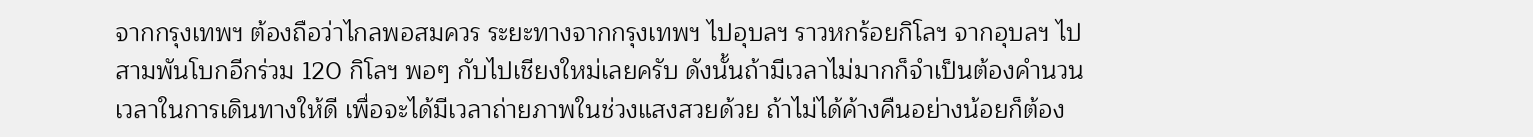จากกรุงเทพฯ ต้องถือว่าไกลพอสมควร ระยะทางจากกรุงเทพฯ ไปอุบลฯ ราวหกร้อยกิโลฯ จากอุบลฯ ไปสามพันโบกอีกร่วม 120 กิโลฯ พอๆ กับไปเชียงใหม่เลยครับ ดังนั้นถ้ามีเวลาไม่มากก็จำเป็นต้องคำนวนเวลาในการเดินทางให้ดี เพื่อจะได้มีเวลาถ่ายภาพในช่วงแสงสวยด้วย ถ้าไม่ได้ค้างคืนอย่างน้อยก็ต้อง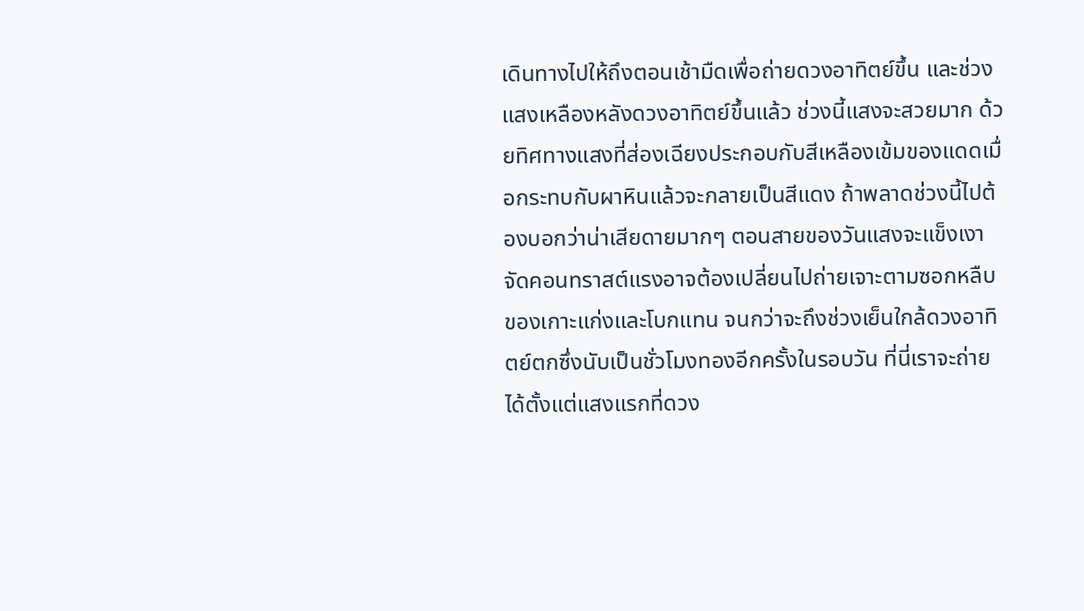เดินทางไปให้ถึงตอนเช้ามืดเพื่อถ่ายดวงอาทิตย์ขึ้น และช่วงแสงเหลืองหลังดวงอาทิตย์ขึ้นแล้ว ช่วงนี้แสงจะสวยมาก ด้วยทิศทางแสงที่ส่องเฉียงประกอบกับสีเหลืองเข้มของแดดเมื่อกระทบกับผาหินแล้วจะกลายเป็นสีแดง ถ้าพลาดช่วงนี้ไปต้องบอกว่าน่าเสียดายมากๆ ตอนสายของวันแสงจะแข็งเงาจัดคอนทราสต์แรงอาจต้องเปลี่ยนไปถ่ายเจาะตามซอกหลืบของเกาะแก่งและโบกแทน จนกว่าจะถึงช่วงเย็นใกล้ดวงอาทิตย์ตกซึ่งนับเป็นชั่วโมงทองอีกครั้งในรอบวัน ที่นี่เราจะถ่ายได้ตั้งแต่แสงแรกที่ดวง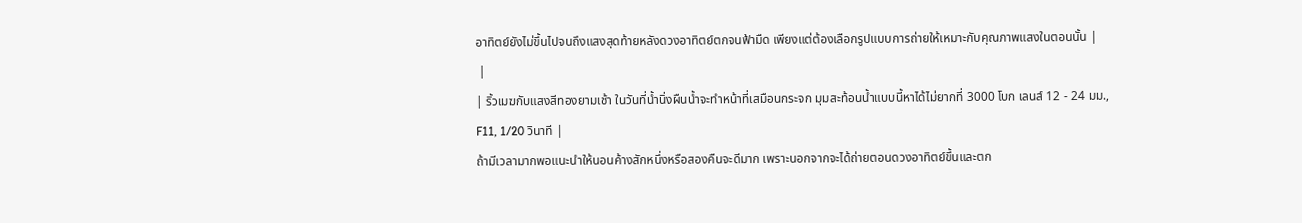อาทิตย์ยังไม่ขึ้นไปจนถึงแสงสุดท้ายหลังดวงอาทิตย์ตกจนฟ้ามืด เพียงแต่ต้องเลือกรูปแบบการถ่ายให้เหมาะกับคุณภาพแสงในตอนนั้น |
 |
| ริ้วเมฆกับแสงสีทองยามเช้า ในวันที่น้ำนิ่งผืนน้ำจะทำหน้าที่เสมือนกระจก มุมสะท้อนน้ำแบบนี้หาได้ไม่ยากที่ 3000 โบก เลนส์ 12 - 24 มม., F11, 1/20 วินาที |
ถ้ามีเวลามากพอแนะนำให้นอนค้างสักหนึ่งหรือสองคืนจะดีมาก เพราะนอกจากจะได้ถ่ายตอนดวงอาทิตย์ขึ้นและตก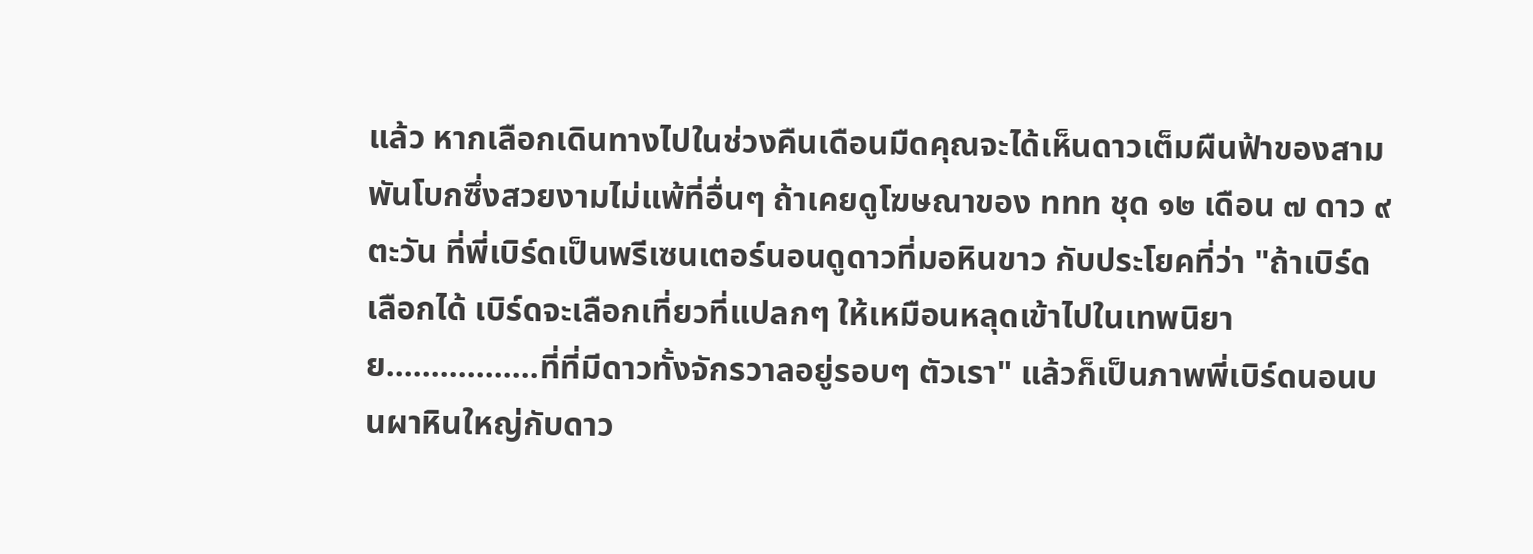แล้ว หากเลือกเดินทางไปในช่วงคืนเดือนมืดคุณจะได้เห็นดาวเต็มผืนฟ้าของสามพันโบกซึ่งสวยงามไม่แพ้ที่อื่นๆ ถ้าเคยดูโฆษณาของ ททท ชุด ๑๒ เดือน ๗ ดาว ๙ ตะวัน ที่พี่เบิร์ดเป็นพรีเซนเตอร์นอนดูดาวที่มอหินขาว กับประโยคที่ว่า "ถ้าเบิร์ดเลือกได้ เบิร์ดจะเลือกเที่ยวที่แปลกๆ ให้เหมือนหลุดเข้าไปในเทพนิยาย.................ที่ที่มีดาวทั้งจักรวาลอยู่รอบๆ ตัวเรา" แล้วก็เป็นภาพพี่เบิร์ดนอนบนผาหินใหญ่กับดาว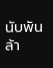นับพันล้า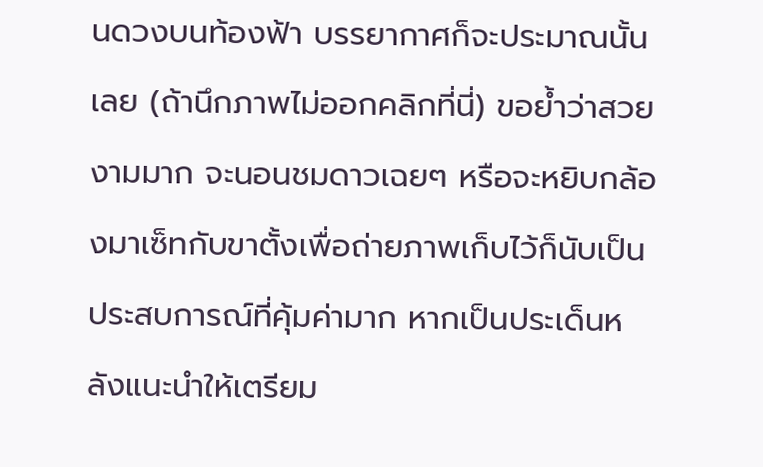นดวงบนท้องฟ้า บรรยากาศก็จะประมาณนั้นเลย (ถ้านึกภาพไม่ออกคลิกที่นี่) ขอย้ำว่าสวยงามมาก จะนอนชมดาวเฉยๆ หรือจะหยิบกล้องมาเซ็ทกับขาตั้งเพื่อถ่ายภาพเก็บไว้ก็นับเป็นประสบการณ์ที่คุ้มค่ามาก หากเป็นประเด็นหลังแนะนำให้เตรียม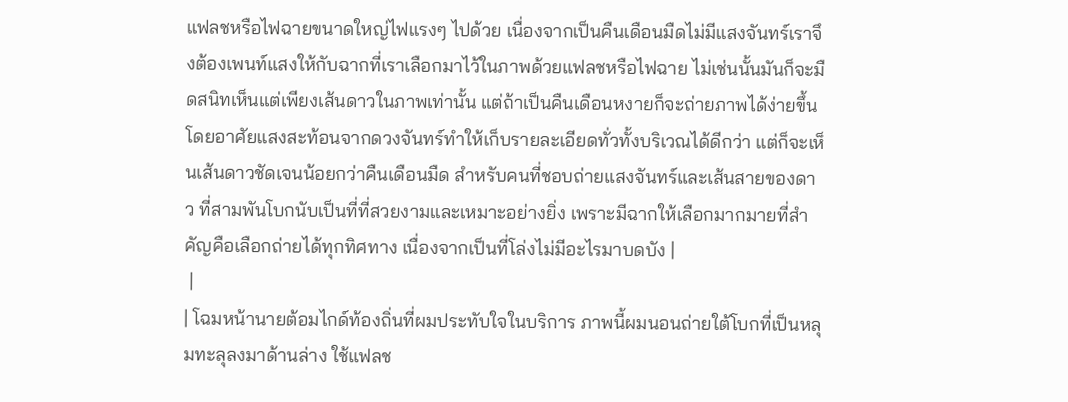แฟลชหรือไฟฉายขนาดใหญ่ไฟแรงๆ ไปด้วย เนื่องจากเป็นคืนเดือนมืดไม่มีแสงจันทร์เราจึงต้องเพนท์แสงให้กับฉากที่เราเลือกมาไว้ในภาพด้วยแฟลชหรือไฟฉาย ไม่เช่นนั้นมันก็จะมืดสนิทเห็นแต่เพียงเส้นดาวในภาพเท่านั้น แต่ถ้าเป็นคืนเดือนหงายก็จะถ่ายภาพได้ง่ายขึ้นโดยอาศัยแสงสะท้อนจากดวงจันทร์ทำให้เก็บรายละเอียดทั่วทั้งบริเวณได้ดีกว่า แต่ก็จะเห็นเส้นดาวชัดเจนน้อยกว่าคืนเดือนมืด สำหรับคนที่ชอบถ่ายแสงจันทร์และเส้นสายของดาว ที่สามพันโบกนับเป็นที่ที่สวยงามและเหมาะอย่างยิ่ง เพราะมีฉากให้เลือกมากมายที่สำคัญคือเลือกถ่ายได้ทุกทิศทาง เนื่องจากเป็นที่โล่งไม่มีอะไรมาบดบัง |
 |
| โฉมหน้านายต้อมไกด์ท้องถิ่นที่ผมประทับใจในบริการ ภาพนี้ผมนอนถ่ายใต้โบกที่เป็นหลุมทะลุลงมาด้านล่าง ใช้แฟลช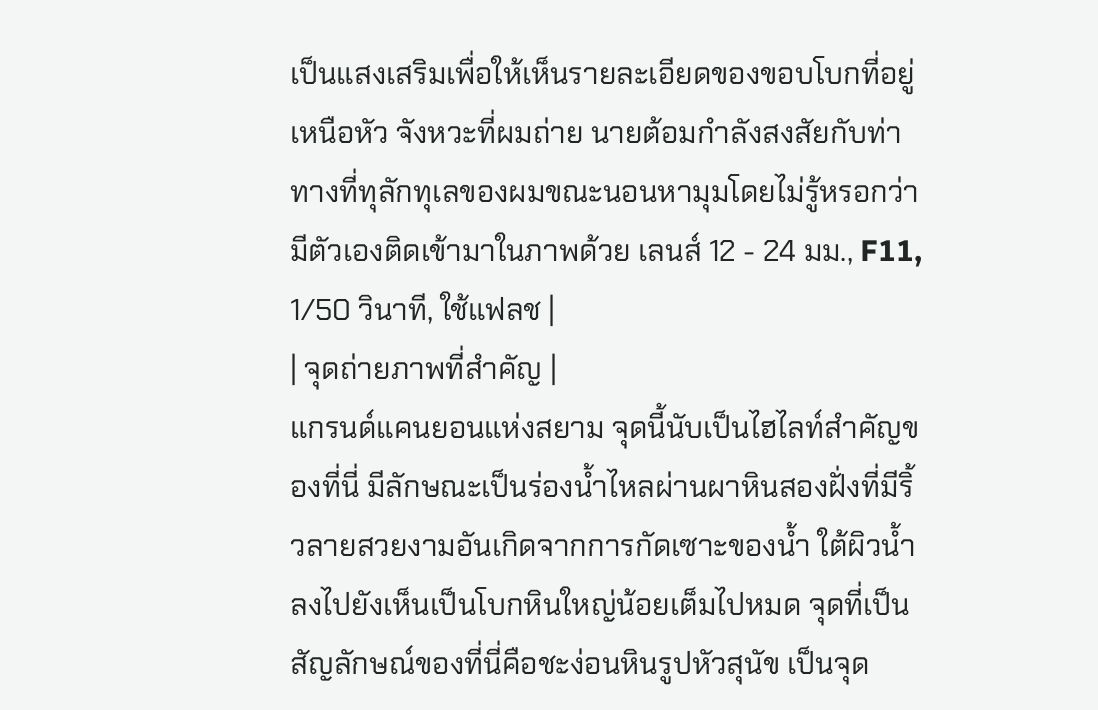เป็นแสงเสริมเพื่อให้เห็นรายละเอียดของขอบโบกที่อยู่เหนือหัว จังหวะที่ผมถ่าย นายต้อมกำลังสงสัยกับท่าทางที่ทุลักทุเลของผมขณะนอนหามุมโดยไม่รู้หรอกว่ามีตัวเองติดเข้ามาในภาพด้วย เลนส์ 12 - 24 มม., F11, 1/50 วินาที, ใช้แฟลช |
| จุดถ่ายภาพที่สำคัญ |
แกรนด์แคนยอนแห่งสยาม จุดนี้นับเป็นไฮไลท์สำคัญของที่นี่ มีลักษณะเป็นร่องน้ำไหลผ่านผาหินสองฝั่งที่มีริ้วลายสวยงามอันเกิดจากการกัดเซาะของน้ำ ใต้ผิวน้ำลงไปยังเห็นเป็นโบกหินใหญ่น้อยเต็มไปหมด จุดที่เป็นสัญลักษณ์ของที่นี่คือชะง่อนหินรูปหัวสุนัข เป็นจุด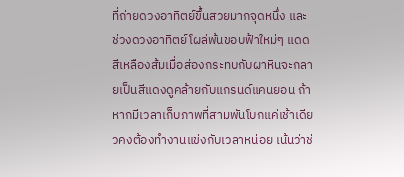ที่ถ่ายดวงอาทิตย์ขึ้นสวยมากจุดหนึ่ง และช่วงดวงอาทิตย์โผล่พ้นขอบฟ้าใหม่ๆ แดดสีเหลืองส้มเมื่อส่องกระทบกับผาหินจะกลายเป็นสีแดงดูคล้ายกับแกรนด์แคนยอน ถ้าหากมีเวลาเก็บภาพที่สามพันโบกแค่เช้าเดียวคงต้องทำงานแข่งกับเวลาหน่อย เน้นว่าช่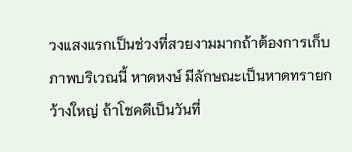วงแสงแรกเป็นช่วงที่สวยงามมากถ้าต้องการเก็บภาพบริเวณนี้ หาดหงษ์ มีลักษณะเป็นหาดทรายกว้างใหญ่ ถ้าโชคดีเป็นวันที่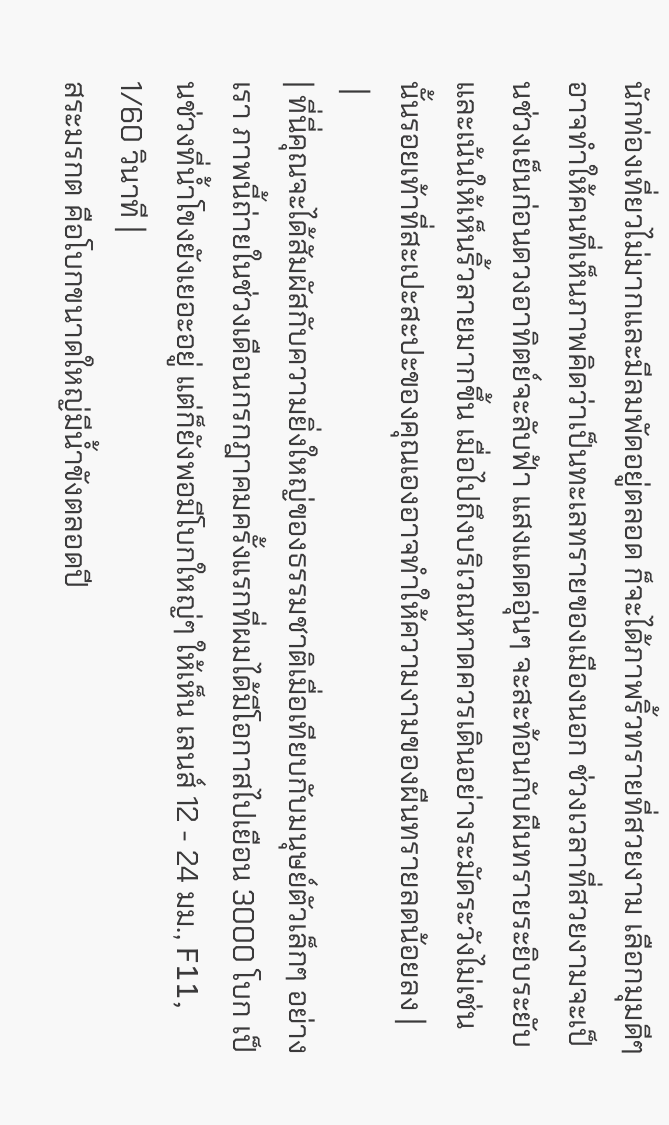นักท่องเที่ยวไม่มากและมีลมพัดอยู่ตลอด ก็จะได้ภาพริ้วทรายที่สวยงาม เลือกมุมดีๆ อาจทำให้คนที่เห็นภาพคิดว่าเป็นทะเลทรายของเมืองนอก ช่วงเวลาที่สวยงามจะเป็นช่วงเย็นก่อนดวงอาทิตย์จะลับฟ้า แสงแดดอุ่นๆ จะสะท้อนกับผืนทรายระยิบระยับและเน้นให้เห็นริ้วลายมากขึ้น เมื่อไปถึงบริเวณหาดควรเดินอย่างระมัดระวังไม่เช่นนั้นรอยเท้าที่สะเปะสะปะของคุณเองอาจทำให้ความงามของผืนทรายลดน้อยลง |
 |
| ที่นี่คุณจะได้สัมผัสกับความยิ่งใหญ่ของธรรมชาติเมื่อเทียบกับมนุษย์ตัวเล็กๆ อย่างเรา ภาพนี้ถ่ายในช่วงเดือนกรกฎาคมครั้งแรกที่ผมได้มีโอกาสไปเยือน 3000 โบก เป็นช่วงที่น้ำโขงยังเยอะอยู่ แต่ก็ยังพอมีโบกใหญ่ๆ ให้เห็น เลนส์ 12 - 24 มม., F11, 1/60 วินาที |
สระมรกต คือโบกขนาดใหญ่มีน้ำขังตลอดปี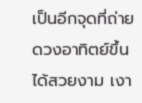เป็นอีกจุดที่ถ่ายดวงอาทิตย์ขึ้นได้สวยงาม เงา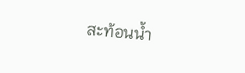สะท้อนน้ำ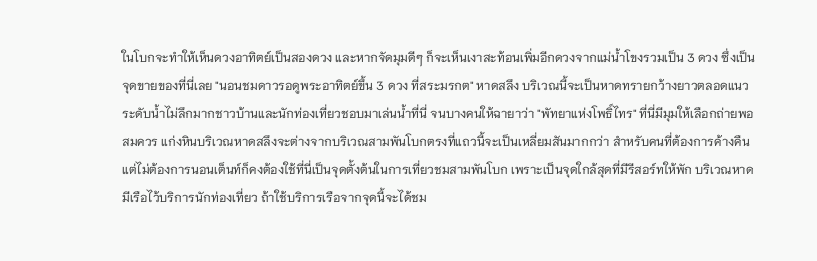ในโบกจะทำให้เห็นดวงอาทิตย์เป็นสองดวง และหากจัดมุมดีๆ ก็จะเห็นเงาสะท้อนเพิ่มอีกดวงจากแม่น้ำโขงรวมเป็น 3 ดวง ซึ่งเป็นจุดขายของที่นี่เลย "นอนชมดาวรอดูพระอาทิตย์ขึ้น 3 ดวง ที่สระมรกต" หาดสลึง บริเวณนี้จะเป็นหาดทรายกว้างยาวตลอดแนว ระดับน้ำไม่ลึกมากชาวบ้านและนักท่องเที่ยวชอบมาเล่นน้ำที่นี่ จนบางคนให้ฉายาว่า "พัทยาแห่งโพธิ์ไทร" ที่นี่มีมุมให้เลือกถ่ายพอสมควร แก่งหินบริเวณหาดสลึงจะต่างจากบริเวณสามพันโบกตรงที่แถวนี้จะเป็นเหลี่ยมสันมากกว่า สำหรับคนที่ต้องการค้างคืนแต่ไม่ต้องการนอนเต็นท์ก็คงต้องใช้ที่นี่เป็นจุดตั้งต้นในการเที่ยวชมสามพันโบก เพราะเป็นจุดใกล้สุดที่มีรีสอร์ทให้พัก บริเวณหาดมีเรือไว้บริการนักท่องเที่ยว ถ้าใช้บริการเรือจากจุดนี้จะได้ชม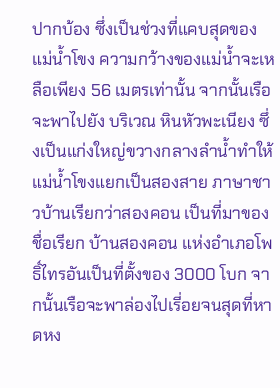ปากบ้อง ซึ่งเป็นช่วงที่แคบสุดของแม่น้ำโขง ความกว้างของแม่น้ำจะเหลือเพียง 56 เมตรเท่านั้น จากนั้นเรือจะพาไปยัง บริเวณ หินหัวพะเนียง ซึ่งเป็นแก่งใหญ่ขวางกลางลำน้ำทำให้แม่น้ำโขงแยกเป็นสองสาย ภาษาชาวบ้านเรียกว่าสองคอน เป็นที่มาของชื่อเรียก บ้านสองคอน แห่งอำเภอโพธิ์ไทรอันเป็นที่ตั้งของ 3000 โบก จากนั้นเรือจะพาล่องไปเรี่อยจนสุดที่หาดหง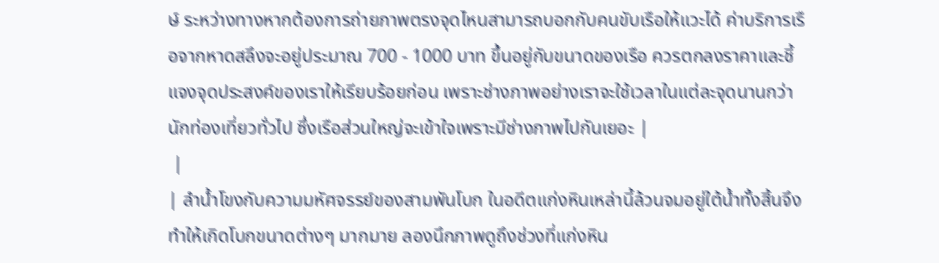ษ์ ระหว่างทางหากต้องการถ่ายภาพตรงจุดไหนสามารถบอกกับคนขับเรือให้แวะได้ ค่าบริการเรือจากหาดสลึงจะอยู่ประมาณ 700 - 1000 บาท ขึ้นอยู่กับขนาดของเรือ ควรตกลงราคาและชี้แจงจุดประสงค์ของเราให้เรียบร้อยก่อน เพราะช่างภาพอย่างเราจะใช้เวลาในแต่ละจุดนานกว่านักท่องเที่ยวทั่วไป ซึ่งเรือส่วนใหญ่จะเข้าใจเพราะมีช่างภาพไปกันเยอะ |
 |
| ลำน้ำโขงกับความมหัศจรรย์ของสามพันโบก ในอดีตแก่งหินเหล่านี้ล้วนจมอยู่ใต้น้ำทั้งสิ้นจึงทำให้เกิดโบกขนาดต่างๆ มากมาย ลองนึกภาพดูถึงช่วงที่แก่งหิน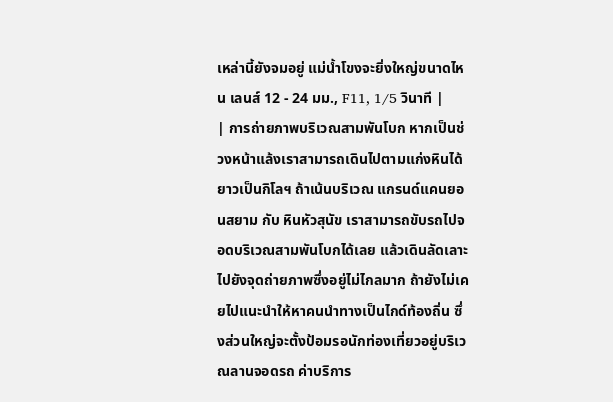เหล่านี้ยังจมอยู่ แม่น้ำโขงจะยิ่งใหญ่ขนาดไหน เลนส์ 12 - 24 มม., F11, 1/5 วินาที |
| การถ่ายภาพบริเวณสามพันโบก หากเป็นช่วงหน้าแล้งเราสามารถเดินไปตามแก่งหินได้ยาวเป็นกิโลฯ ถ้าเน้นบริเวณ แกรนด์แคนยอนสยาม กับ หินหัวสุนัข เราสามารถขับรถไปจอดบริเวณสามพันโบกได้เลย แล้วเดินลัดเลาะไปยังจุดถ่ายภาพซึ่งอยู่ไม่ไกลมาก ถ้ายังไม่เคยไปแนะนำให้หาคนนำทางเป็นไกด์ท้องถิ่น ซึ่งส่วนใหญ่จะตั้งป้อมรอนักท่องเที่ยวอยู่บริเวณลานจอดรถ ค่าบริการ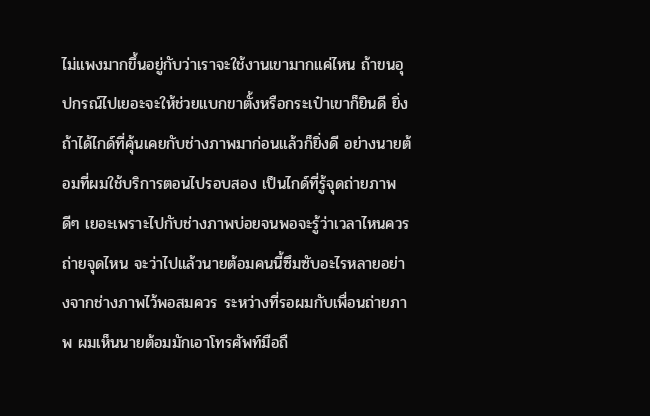ไม่แพงมากขึ้นอยู่กับว่าเราจะใช้งานเขามากแค่ไหน ถ้าขนอุปกรณ์ไปเยอะจะให้ช่วยแบกขาตั้งหรือกระเป๋าเขาก็ยินดี ยิ่งถ้าได้ไกด์ที่คุ้นเคยกับช่างภาพมาก่อนแล้วก็ยิ่งดี อย่างนายต้อมที่ผมใช้บริการตอนไปรอบสอง เป็นไกด์ที่รู้จุดถ่ายภาพดีๆ เยอะเพราะไปกับช่างภาพบ่อยจนพอจะรู้ว่าเวลาไหนควรถ่ายจุดไหน จะว่าไปแล้วนายต้อมคนนี้ซึมซับอะไรหลายอย่างจากช่างภาพไว้พอสมควร ระหว่างที่รอผมกับเพื่อนถ่ายภาพ ผมเห็นนายต้อมมักเอาโทรศัพท์มือถื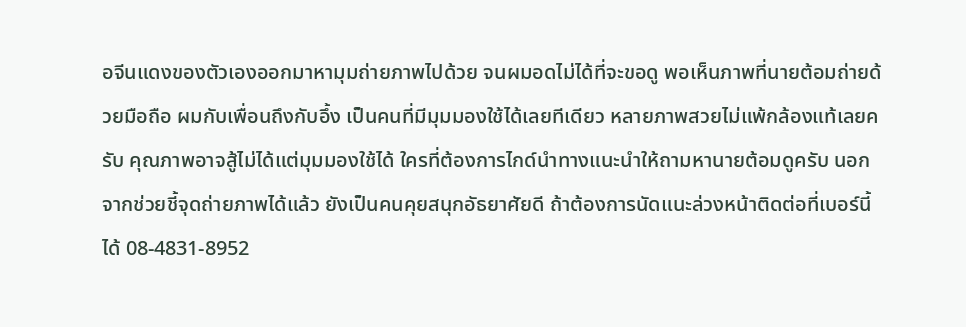อจีนแดงของตัวเองออกมาหามุมถ่ายภาพไปด้วย จนผมอดไม่ได้ที่จะขอดู พอเห็นภาพที่นายต้อมถ่ายด้วยมือถือ ผมกับเพื่อนถึงกับอึ้ง เป็นคนที่มีมุมมองใช้ได้เลยทีเดียว หลายภาพสวยไม่แพ้กล้องแท้เลยครับ คุณภาพอาจสู้ไม่ได้แต่มุมมองใช้ได้ ใครที่ต้องการไกด์นำทางแนะนำให้ถามหานายต้อมดูครับ นอกจากช่วยชี้จุดถ่ายภาพได้แล้ว ยังเป็นคนคุยสนุกอัธยาศัยดี ถ้าต้องการนัดแนะล่วงหน้าติดต่อที่เบอร์นี้ได้ 08-4831-8952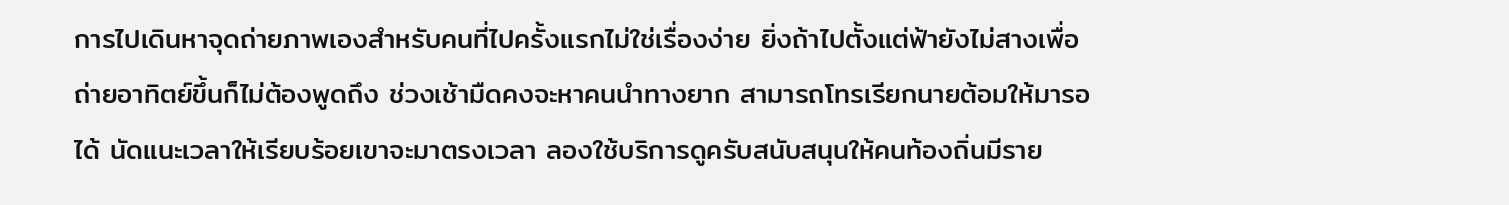การไปเดินหาจุดถ่ายภาพเองสำหรับคนที่ไปครั้งแรกไม่ใช่เรื่องง่าย ยิ่งถ้าไปตั้งแต่ฟ้ายังไม่สางเพื่อถ่ายอาทิตย์ขึ้นก็ไม่ต้องพูดถึง ช่วงเช้ามืดคงจะหาคนนำทางยาก สามารถโทรเรียกนายต้อมให้มารอได้ นัดแนะเวลาให้เรียบร้อยเขาจะมาตรงเวลา ลองใช้บริการดูครับสนับสนุนให้คนท้องถิ่นมีราย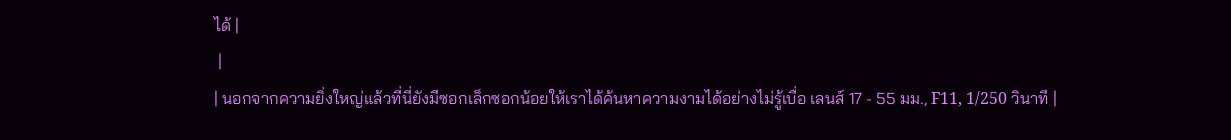ได้ |
 |
| นอกจากความยิ่งใหญ่แล้วที่นี่ยังมีซอกเล็กซอกน้อยให้เราได้ค้นหาความงามได้อย่างไม่รู้เบื่อ เลนส์ 17 - 55 มม., F11, 1/250 วินาที |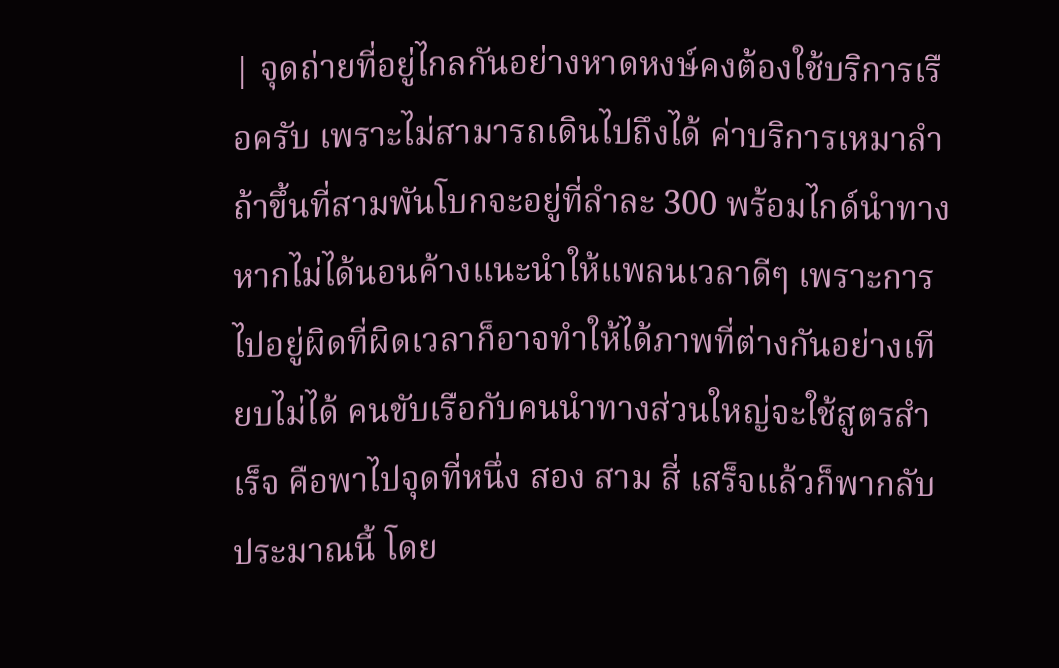| จุดถ่ายที่อยู่ไกลกันอย่างหาดหงษ์คงต้องใช้บริการเรือครับ เพราะไม่สามารถเดินไปถึงได้ ค่าบริการเหมาลำถ้าขึ้นที่สามพันโบกจะอยู่ที่ลำละ 300 พร้อมไกด์นำทาง หากไม่ได้นอนค้างแนะนำให้แพลนเวลาดีๆ เพราะการไปอยู่ผิดที่ผิดเวลาก็อาจทำให้ได้ภาพที่ต่างกันอย่างเทียบไม่ได้ คนขับเรือกับคนนำทางส่วนใหญ่จะใช้สูตรสำเร็จ คือพาไปจุดที่หนึ่ง สอง สาม สี่ เสร็จแล้วก็พากลับ ประมาณนี้ โดย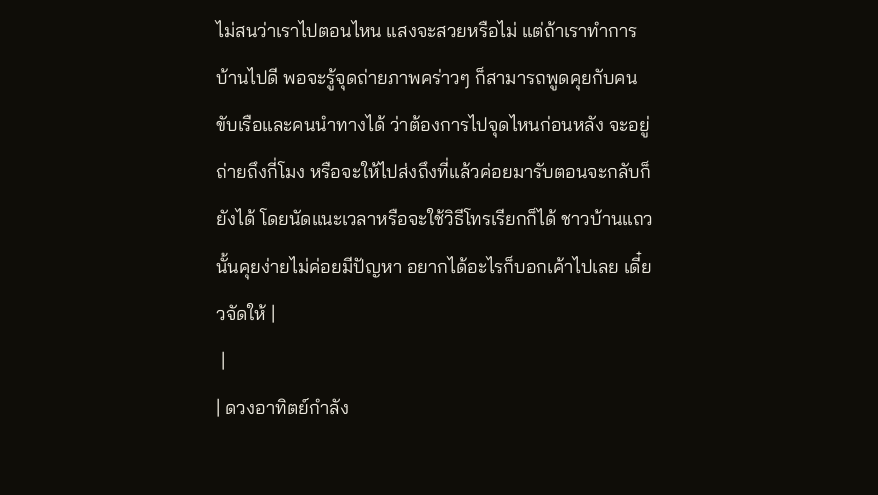ไม่สนว่าเราไปตอนไหน แสงจะสวยหรือไม่ แต่ถ้าเราทำการบ้านไปดี พอจะรู้จุดถ่ายภาพคร่าวๆ ก็สามารถพูดคุยกับคนขับเรือและคนนำทางได้ ว่าต้องการไปจุดไหนก่อนหลัง จะอยู่ถ่ายถึงกี่โมง หรือจะให้ไปส่งถึงที่แล้วค่อยมารับตอนจะกลับก็ยังได้ โดยนัดแนะเวลาหรือจะใช้วิธีโทรเรียกก็ได้ ชาวบ้านแถวนั้นคุยง่ายไม่ค่อยมีปัญหา อยากได้อะไรก็บอกเค้าไปเลย เดี๋ยวจัดให้ |
 |
| ดวงอาทิตย์กำลัง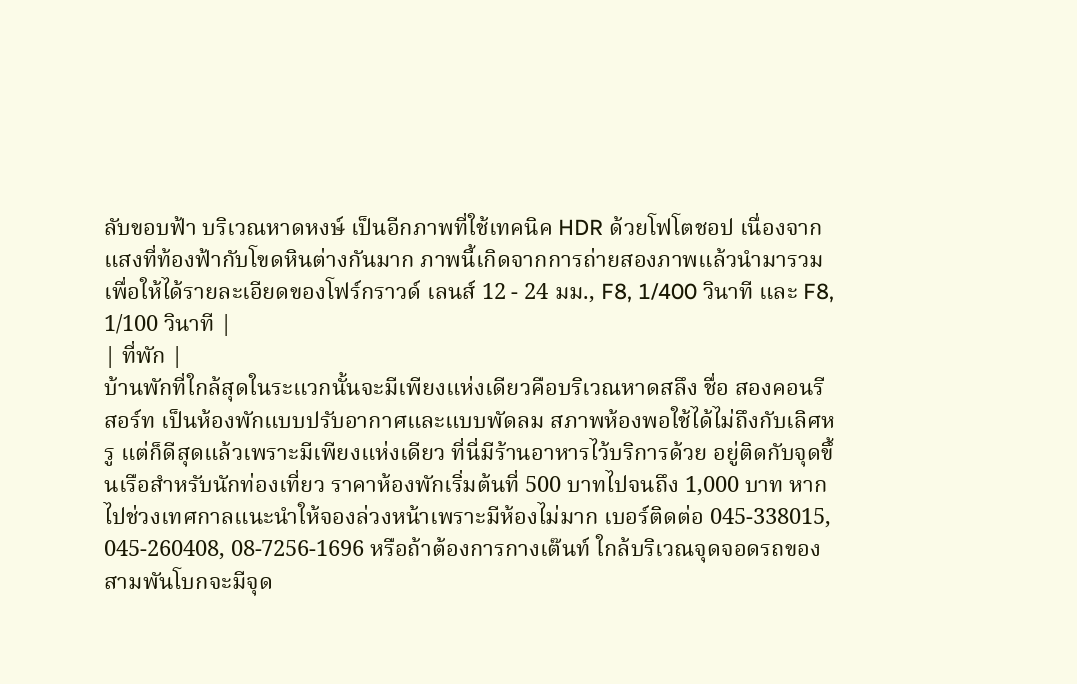ลับขอบฟ้า บริเวณหาดหงษ์ เป็นอีกภาพที่ใช้เทคนิค HDR ด้วยโฟโตชอป เนื่องจากแสงที่ท้องฟ้ากับโขดหินต่างกันมาก ภาพนี้เกิดจากการถ่ายสองภาพแล้วนำมารวมเพื่อให้ได้รายละเอียดของโฟร์กราวด์ เลนส์ 12 - 24 มม., F8, 1/400 วินาที และ F8, 1/100 วินาที |
| ที่พัก |
บ้านพักที่ใกล้สุดในระแวกนั้นจะมีเพียงแห่งเดียวคือบริเวณหาดสลึง ชื่อ สองคอนรีสอร์ท เป็นห้องพักแบบปรับอากาศและแบบพัดลม สภาพห้องพอใช้ได้ไม่ถึงกับเลิศหรู แต่ก็ดีสุดแล้วเพราะมีเพียงแห่งเดียว ที่นี่มีร้านอาหารไว้บริการด้วย อยู่ติดกับจุดขึ้นเรือสำหรับนักท่องเที่ยว ราคาห้องพักเริ่มต้นที่ 500 บาทไปจนถึง 1,000 บาท หากไปช่วงเทศกาลแนะนำให้จองล่วงหน้าเพราะมีห้องไม่มาก เบอร์ติดต่อ 045-338015, 045-260408, 08-7256-1696 หรือถ้าต้องการกางเต๊นท์ ใกล้บริเวณจุดจอดรถของสามพันโบกจะมีจุด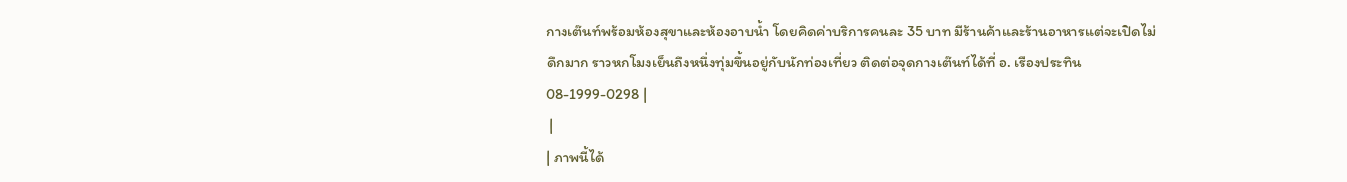กางเต๊นท์พร้อมห้องสุขาและห้องอาบน้ำ โดยคิดค่าบริการคนละ 35 บาท มีร้านค้าและร้านอาหารแต่จะเปิดไม่ดึกมาก ราวหกโมงเย็นถึงหนึ่งทุ่มขึ้นอยู่กับนักท่องเที่ยว ติดต่อจุดกางเต๊นท์ได้ที่ อ. เรืองประทิน 08-1999-0298 |
 |
| ภาพนี้ได้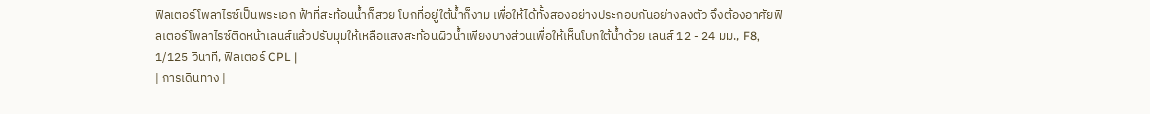ฟิลเตอร์โพลาไรซ์เป็นพระเอก ฟ้าที่สะท้อนน้ำก็สวย โบกที่อยู่ใต้น้ำก็งาม เพื่อให้ได้ทั้งสองอย่างประกอบกันอย่างลงตัว จึงต้องอาศัยฟิลเตอร์โพลาไรซ์ติดหน้าเลนส์แล้วปรับมุมให้เหลือแสงสะท้อนผิวน้ำเพียงบางส่วนเพื่อให้เห็นโบกใต้น้ำด้วย เลนส์ 12 - 24 มม., F8, 1/125 วินาที, ฟิลเตอร์ CPL |
| การเดินทาง |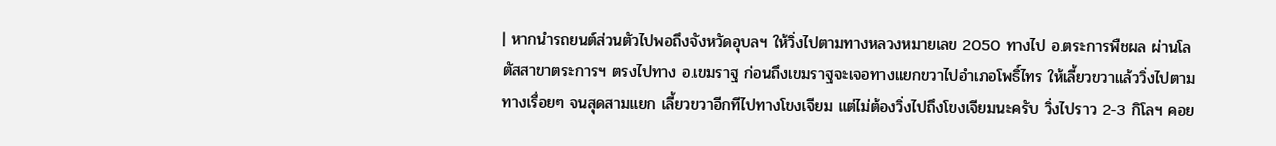| หากนำรถยนต์ส่วนตัวไปพอถึงจังหวัดอุบลฯ ให้วิ่งไปตามทางหลวงหมายเลข 2050 ทางไป อ.ตระการพืชผล ผ่านโลตัสสาขาตระการฯ ตรงไปทาง อ.เขมราฐ ก่อนถึงเขมราฐจะเจอทางแยกขวาไปอำเภอโพธิ์ไทร ให้เลี้ยวขวาแล้ววิ่งไปตามทางเรื่อยๆ จนสุดสามแยก เลี้ยวขวาอีกทีไปทางโขงเจียม แต่ไม่ต้องวิ่งไปถึงโขงเจียมนะครับ วิ่งไปราว 2-3 กิโลฯ คอย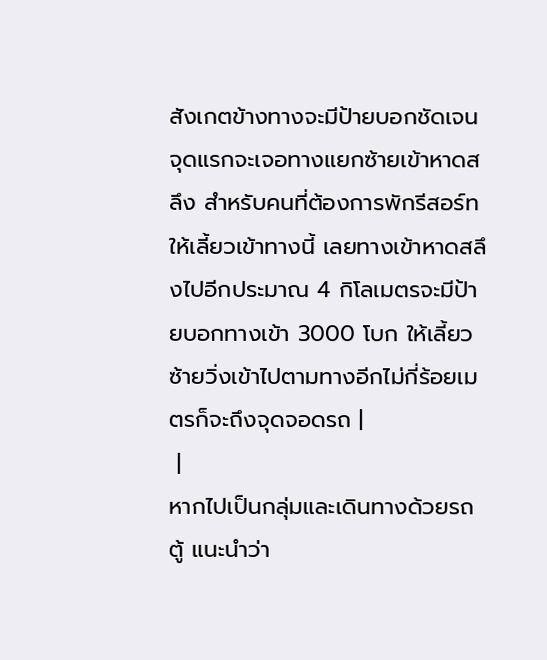สังเกตข้างทางจะมีป้ายบอกชัดเจนจุดแรกจะเจอทางแยกซ้ายเข้าหาดสลึง สำหรับคนที่ต้องการพักรีสอร์ทให้เลี้ยวเข้าทางนี้ เลยทางเข้าหาดสลึงไปอีกประมาณ 4 กิโลเมตรจะมีป้ายบอกทางเข้า 3000 โบก ให้เลี้ยวซ้ายวิ่งเข้าไปตามทางอีกไม่กี่ร้อยเมตรก็จะถึงจุดจอดรถ |
 |
หากไปเป็นกลุ่มและเดินทางด้วยรถตู้ แนะนำว่า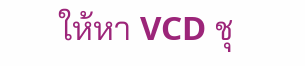ให้หา VCD ชุ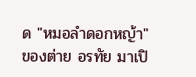ด "หมอลำดอกหญ้า" ของต่าย อรทัย มาเปิ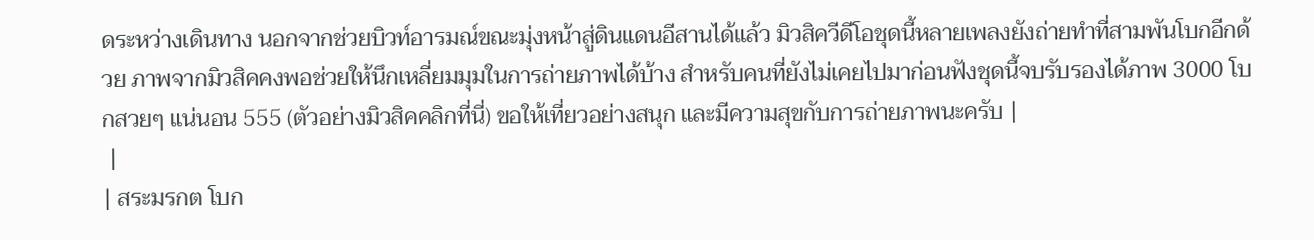ดระหว่างเดินทาง นอกจากช่วยบิวท์อารมณ์ขณะมุ่งหน้าสู่ดินแดนอีสานได้แล้ว มิวสิควีดีโอชุดนี้หลายเพลงยังถ่ายทำที่สามพันโบกอีกด้วย ภาพจากมิวสิคคงพอช่วยให้นึกเหลี่ยมมุมในการถ่ายภาพได้บ้าง สำหรับคนที่ยังไม่เคยไปมาก่อนฟังชุดนี้จบรับรองได้ภาพ 3000 โบกสวยๆ แน่นอน 555 (ตัวอย่างมิวสิคคลิกที่นี่) ขอให้เที่ยวอย่างสนุก และมีความสุขกับการถ่ายภาพนะครับ |
 |
| สระมรกต โบก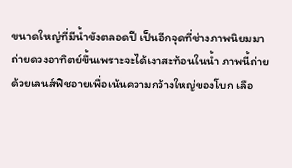ขนาดใหญ่ที่มีน้ำขังตลอดปี เป็นอีกจุดที่ช่างภาพนิยมมาถ่ายดวงอาทิตย์ขึ้นเพราะจะได้เงาสะท้อนในน้ำ ภาพนี้ถ่ายด้วยเลนส์ฟิชอายเพื่อเน้นความกว้างใหญ่ของโบก เลือ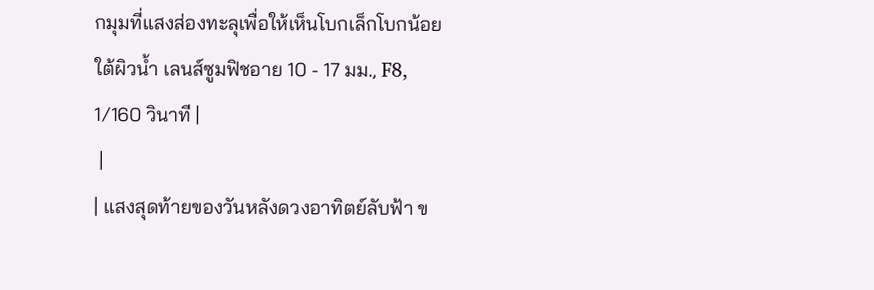กมุมที่แสงส่องทะลุเพื่อให้เห็นโบกเล็กโบกน้อยใต้ผิวน้ำ เลนส์ซูมฟิชอาย 10 - 17 มม., F8, 1/160 วินาที |
 |
| แสงสุดท้ายของวันหลังดวงอาทิตย์ลับฟ้า ข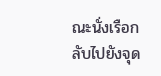ณะนั่งเรือกลับไปยังจุด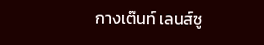กางเต๊นท์ เลนส์ซู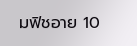มฟิชอาย 10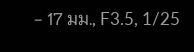- 17 มม., F3.5, 1/25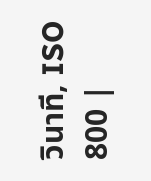วินาที, ISO 800 |